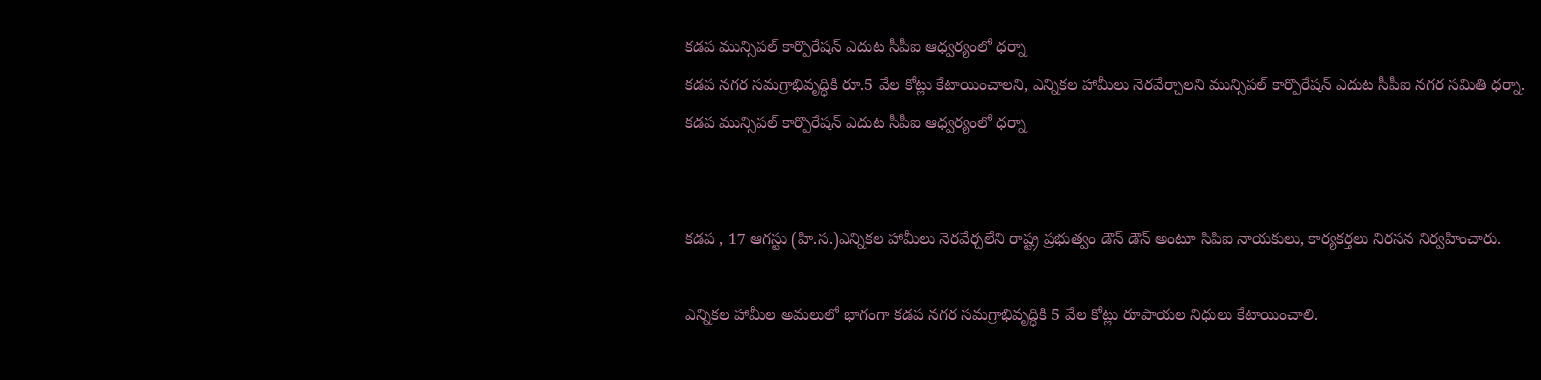కడప మున్సిపల్ కార్పొరేషన్ ఎదుట సీపీఐ ఆధ్వర్యంలో ధర్నా
కడప నగర సమగ్రాభివృద్ధికి రూ.5 వేల కోట్లు కేటాయించాలని, ఎన్నికల హామీలు నెరవేర్చాలని మున్సిపల్ కార్పొరేషన్ ఎదుట సీపీఐ నగర సమితి ధర్నా.
కడప మున్సిపల్ కార్పొరేషన్ ఎదుట సీపీఐ ఆధ్వర్యంలో ధర్నా


కడప , 17 ఆగస్టు (హి.స.)ఎన్నికల హామీలు నెరవేర్చలేని రాష్ట్ర ప్రభుత్వం డౌన్ డౌన్ అంటూ సిపిఐ నాయకులు, కార్యకర్తలు నిరసన నిర్వహించారు.

ఎన్నికల హామీల అమలులో భాగంగా కడప నగర సమగ్రాభివృద్ధికి 5 వేల కోట్లు రూపాయల నిధులు కేటాయించాలి.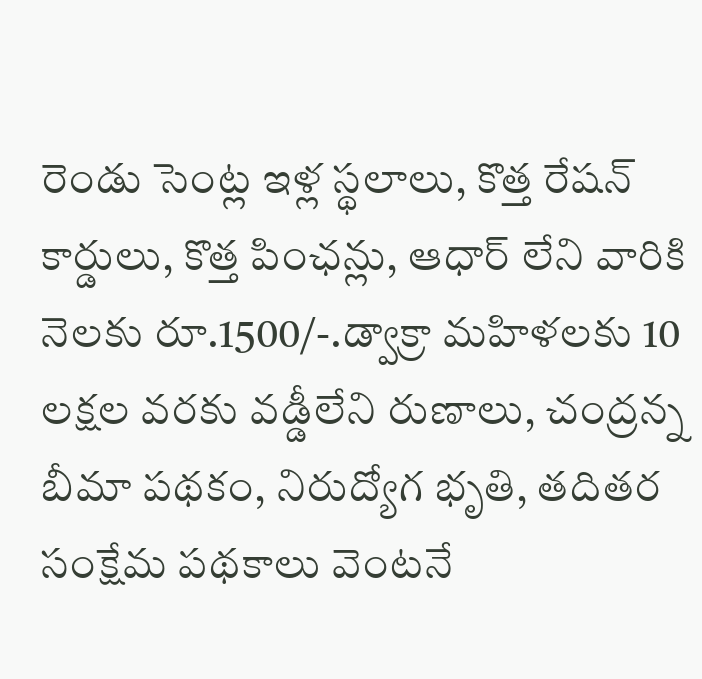రెండు సెంట్ల ఇళ్ల స్థలాలు, కొత్త రేషన్ కార్డులు, కొత్త పింఛన్లు, ఆధార్ లేని వారికి నెలకు రూ.1500/-.డ్వాక్రా మహిళలకు 10 లక్షల వరకు వడ్డీలేని రుణాలు, చంద్రన్న బీమా పథకం, నిరుద్యోగ భృతి, తదితర సంక్షేమ పథకాలు వెంటనే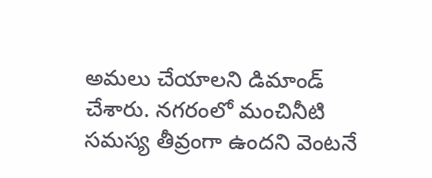అమలు చేయాలని డిమాండ్ చేశారు. నగరంలో మంచినీటి సమస్య తీవ్రంగా ఉందని వెంటనే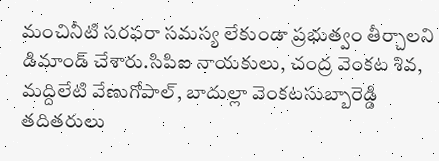మంచినీటి సరఫరా సమస్య లేకుండా ప్రభుత్వం తీర్చాలని డిమాండ్ చేశారు.సిపిఐ నాయకులు, చంద్ర వెంకట శివ, మద్దిలేటి వేణుగోపాల్, బాదుల్లా వెంకటసుబ్బారెడ్డి తదితరులు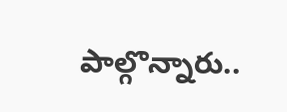పాల్గొన్నారు..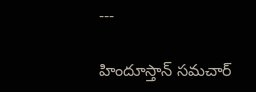---

హిందూస్తాన్ సమచార్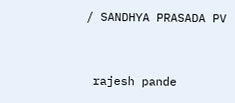/ SANDHYA PRASADA PV


 rajesh pande